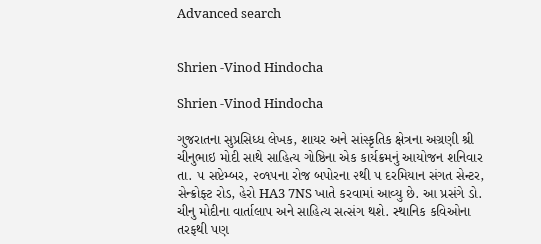Advanced search


Shrien -Vinod Hindocha

Shrien -Vinod Hindocha

ગુજરાતના સુપ્રસિધ્ધ લેખક, શાયર અને સાંસ્કૃતિક ક્ષેત્રના અગ્રણી શ્રી ચીનુભાઇ મોદી સાથે સાહિત્ય ગોષ્ઠિના એક કાર્યક્રમનું આયોજન શનિવાર તા. ૫ સપ્ટેમ્બર, ૨૦૧૫ના રોજ બપોરના ૨થી ૫ દરમિયાન સંગત સેન્ટર, સેન્ક્રોફ્ટ રોડ, હેરો HA3 7NS ખાતે કરવામાં આવ્યુ છે. આ પ્રસંગે ડો. ચીનુ મોદીના વાર્તાલાપ અને સાહિત્ય સત્સંગ થશે. સ્થાનિક કવિઓના તરફથી પણ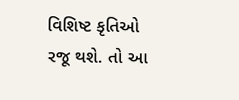વિશિષ્ટ કૃતિઓ રજૂ થશે. તો આ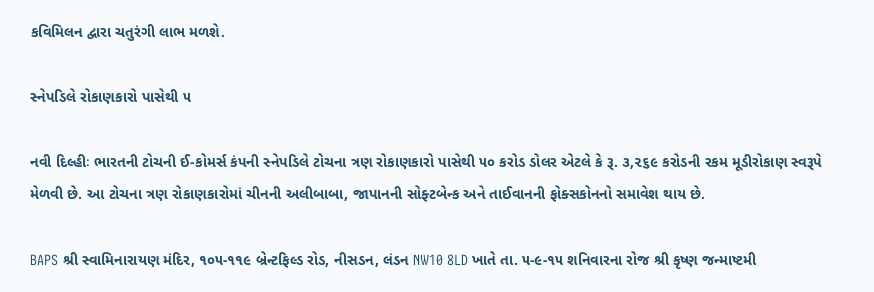કવિમિલન દ્વારા ચતુરંગી લાભ મળશે.

સ્નેપડિલે રોકાણકારો પાસેથી ૫

નવી દિલ્હીઃ ભારતની ટોચની ઈ-કોમર્સ કંપની સ્નેપડિલે ટોચના ત્રણ રોકાણકારો પાસેથી ૫૦ કરોડ ડોલર એટલે કે રૂ. ૩,૨૬૯ કરોડની રકમ મૂડીરોકાણ સ્વરૂપે મેળવી છે. આ ટોચના ત્રણ રોકાણકારોમાં ચીનની અલીબાબા, જાપાનની સોફ્ટબેન્ક અને તાઈવાનની ફોક્સકોનનો સમાવેશ થાય છે.

BAPS શ્રી સ્વામિનારાયણ મંદિર, ૧૦૫-૧૧૯ બ્રેન્ટફિલ્ડ રોડ, નીસડન, લંડન NW10 8LD ખાતે તા. ૫-૯-૧૫ શનિવારના રોજ શ્રી કૃષ્ણ જન્માષ્ટમી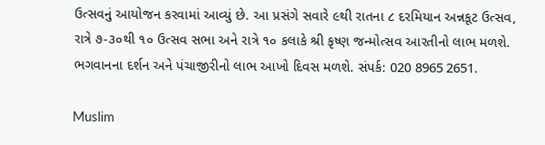ઉત્સવનું આયોજન કરવામાં આવ્યું છે. આ પ્રસંગે સવારે ૯થી રાતના ૮ દરમિયાન અન્નકૂટ ઉત્સવ, રાત્રે ૭-૩૦થી ૧૦ ઉત્સવ સભા અને રાત્રે ૧૦ કલાકે શ્રી કૃષ્ણ જન્મોત્સવ આરતીનો લાભ મળશે. ભગવાનના દર્શન અને પંચાજીરીનો લાભ આખો દિવસ મળશે. સંપર્ક: 020 8965 2651.

Muslim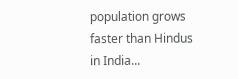population grows faster than Hindus in India...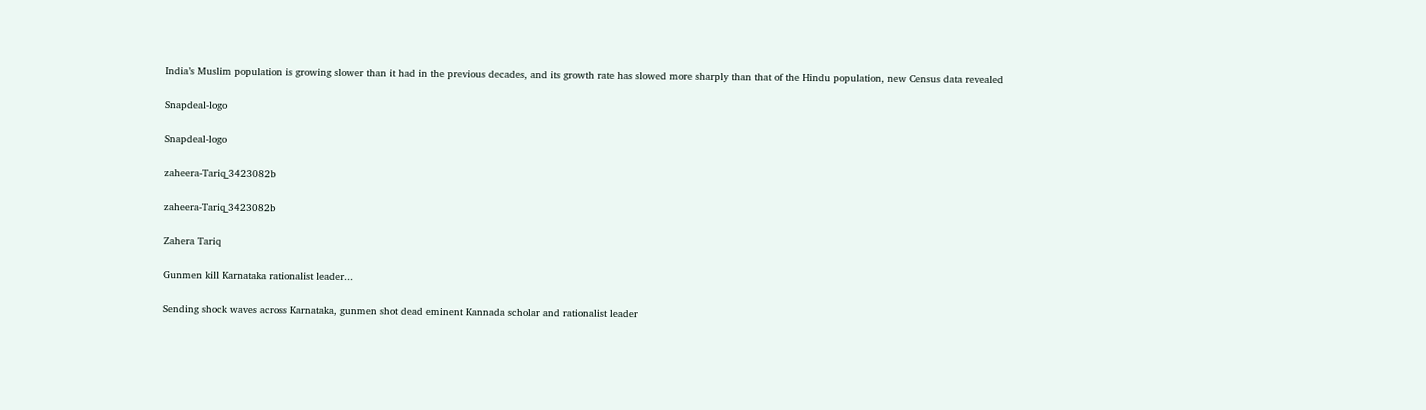India’s Muslim population is growing slower than it had in the previous decades, and its growth rate has slowed more sharply than that of the Hindu population, new Census data revealed

Snapdeal-logo

Snapdeal-logo

zaheera-Tariq_3423082b

zaheera-Tariq_3423082b

Zahera Tariq

Gunmen kill Karnataka rationalist leader...

Sending shock waves across Karnataka, gunmen shot dead eminent Kannada scholar and rationalist leader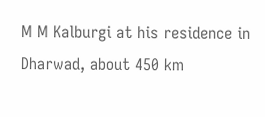M M Kalburgi at his residence in Dharwad, about 450 km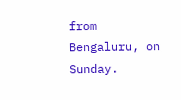from Bengaluru, on Sunday.